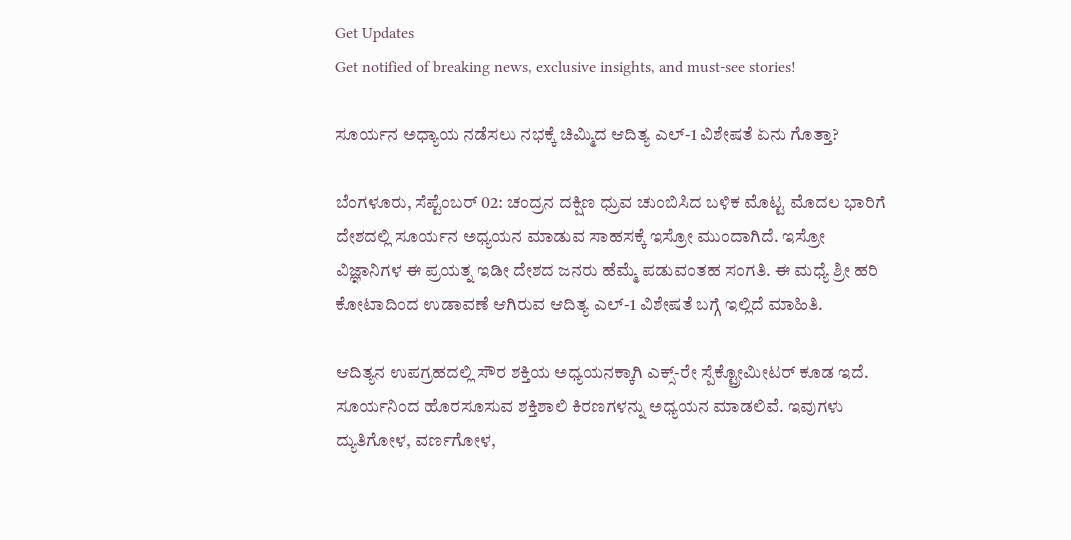Get Updates
Get notified of breaking news, exclusive insights, and must-see stories!

ಸೂರ್ಯನ ಅಧ್ಯಾಯ ನಡೆಸಲು ನಭಕ್ಕೆ ಚಿಮ್ಮಿದ ಆದಿತ್ಯ ಎಲ್-1 ವಿಶೇಷತೆ ಏನು ಗೊತ್ತಾ?

ಬೆಂಗಳೂರು, ಸೆಪ್ಟೆಂಬರ್‌ 02: ಚಂದ್ರನ ದಕ್ಷಿಣ ಧ್ರುವ ಚುಂಬಿಸಿದ ಬಳಿಕ ಮೊಟ್ಟ ಮೊದಲ ಭಾರಿಗೆ ದೇಶದಲ್ಲಿ ಸೂರ್ಯನ ಅಧ್ಯಯನ ಮಾಡುವ ಸಾಹಸಕ್ಕೆ ಇಸ್ರೋ ಮುಂದಾಗಿದೆ. ಇಸ್ರೋ ವಿಜ್ಞಾನಿಗಳ ಈ ಪ್ರಯತ್ನ ಇಡೀ ದೇಶದ ಜನರು ಹೆಮ್ಮೆ ಪಡುವಂತಹ ಸಂಗತಿ. ಈ ಮಧ್ಯೆ ಶ್ರೀ ಹರಿ ಕೋಟಾದಿಂದ ಉಡಾವಣೆ ಆಗಿರುವ ಆದಿತ್ಯ ಎಲ್-1 ವಿಶೇಷತೆ ಬಗ್ಗೆ ಇಲ್ಲಿದೆ ಮಾಹಿತಿ.

ಆದಿತ್ಯನ ಉಪಗ್ರಹದಲ್ಲಿ ಸೌರ ಶಕ್ತಿಯ ಅಧ್ಯಯನಕ್ಕಾಗಿ ಎಕ್ಸ್-ರೇ ಸ್ಪೆಕ್ಟ್ರೋಮೀಟರ್ ಕೂಡ ಇದೆ. ಸೂರ್ಯನಿಂದ ಹೊರಸೂಸುವ ಶಕ್ತಿಶಾಲಿ ಕಿರಣಗಳನ್ನು ಅಧ್ಯಯನ ಮಾಡಲಿವೆ. ಇವುಗಳು ದ್ಯುತಿಗೋಳ, ವರ್ಣಗೋಳ,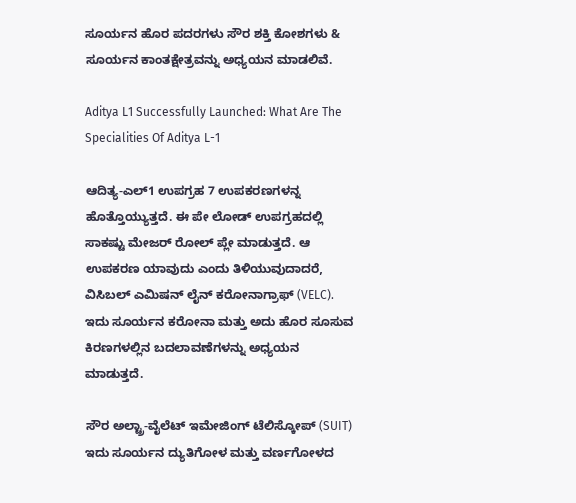ಸೂರ್ಯನ ಹೊರ ಪದರಗಳು ಸೌರ ಶಕ್ತಿ ಕೋಶಗಳು & ಸೂರ್ಯನ ಕಾಂತಕ್ಷೇತ್ರವನ್ನು ಅಧ್ಯಯನ ಮಾಡಲಿವೆ.

Aditya L1 Successfully Launched: What Are The Specialities Of Aditya L-1

ಆದಿತ್ಯ-ಎಲ್1 ಉಪಗ್ರಹ 7 ಉಪಕರಣಗಳನ್ನ ಹೊತ್ತೊಯ್ಯುತ್ತದೆ. ಈ ಪೇ ಲೋಡ್ ಉಪಗ್ರಹದಲ್ಲಿ ಸಾಕಷ್ಟು ಮೇಜರ್ ರೋಲ್ ಪ್ಲೇ ಮಾಡುತ್ತದೆ. ಆ ಉಪಕರಣ ಯಾವುದು ಎಂದು ತಿಳಿಯುವುದಾದರೆ, ವಿಸಿಬಲ್ ಎಮಿಷನ್ ಲೈನ್ ಕರೋನಾಗ್ರಾಫ್ (VELC). ಇದು ಸೂರ್ಯನ ಕರೋನಾ ಮತ್ತು ಅದು ಹೊರ ಸೂಸುವ ಕಿರಣಗಳಲ್ಲಿನ ಬದಲಾವಣೆಗಳನ್ನು ಅಧ್ಯಯನ ಮಾಡುತ್ತದೆ.

ಸೌರ ಅಲ್ಟ್ರಾ-ವೈಲೆಟ್ ಇಮೇಜಿಂಗ್ ಟೆಲಿಸ್ಕೋಪ್ (SUIT) ಇದು ಸೂರ್ಯನ ದ್ಯುತಿಗೋಳ ಮತ್ತು ವರ್ಣಗೋಳದ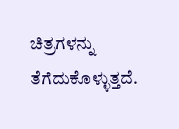ಚಿತ್ರಗಳನ್ನು ತೆಗೆದುಕೊಳ್ಳುತ್ತದೆ.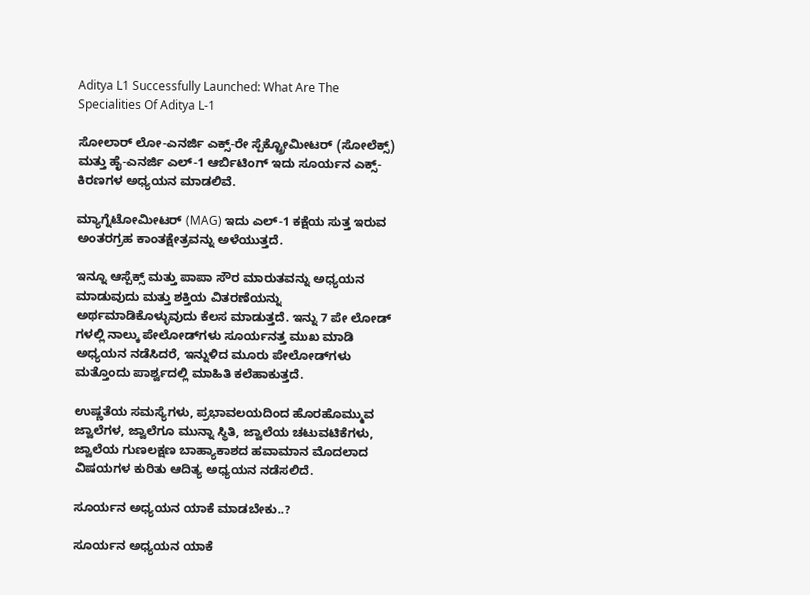Aditya L1 Successfully Launched: What Are The Specialities Of Aditya L-1

ಸೋಲಾರ್ ಲೋ-ಎನರ್ಜಿ ಎಕ್ಸ್-ರೇ ಸ್ಪೆಕ್ಟ್ರೋಮೀಟರ್ (ಸೋಲೆಕ್ಸ್) ಮತ್ತು ಹೈ-ಎನರ್ಜಿ ಎಲ್-1 ಆರ್ಬಿಟಿಂಗ್ ಇದು ಸೂರ್ಯನ ಎಕ್ಸ್- ಕಿರಣಗಳ ಅಧ್ಯಯನ ಮಾಡಲಿವೆ.

ಮ್ಯಾಗ್ನೆಟೋಮೀಟರ್ (MAG) ಇದು ಎಲ್-1 ಕಕ್ಷೆಯ ಸುತ್ತ ಇರುವ ಅಂತರಗ್ರಹ ಕಾಂತಕ್ಷೇತ್ರವನ್ನು ಅಳೆಯುತ್ತದೆ.

ಇನ್ನೂ ಆಸ್ಪೆಕ್ಸ್ ಮತ್ತು ಪಾಪಾ ಸೌರ ಮಾರುತವನ್ನು ಅಧ್ಯಯನ ಮಾಡುವುದು ಮತ್ತು ಶಕ್ತಿಯ ವಿತರಣೆಯನ್ನು ಅರ್ಥಮಾಡಿಕೊಳ್ಳುವುದು ಕೆಲಸ ಮಾಡುತ್ತದೆ. ಇನ್ನು 7 ಪೇ ಲೋಡ್ ಗಳಲ್ಲಿ ನಾಲ್ಕು ಪೇಲೋಡ್‌ಗಳು ಸೂರ್ಯನತ್ತ ಮುಖ ಮಾಡಿ ಅಧ್ಯಯನ ನಡೆಸಿದರೆ, ಇನ್ನುಳಿದ ಮೂರು ಪೇಲೋಡ್‌ಗಳು ಮತ್ತೊಂದು ಪಾರ್ಶ್ವದಲ್ಲಿ ಮಾಹಿತಿ ಕಲೆಹಾಕುತ್ತದೆ.

ಉಷ್ಣತೆಯ ಸಮಸ್ಯೆಗಳು, ಪ್ರಭಾವಲಯದಿಂದ ಹೊರಹೊಮ್ಮುವ ಜ್ವಾಲೆಗಳ, ಜ್ವಾಲೆಗೂ ಮುನ್ನಾ ಸ್ಥಿತಿ, ಜ್ವಾಲೆಯ ಚಟುವಟಿಕೆಗಳು, ಜ್ವಾಲೆಯ ಗುಣಲಕ್ಷಣ ಬಾಹ್ಯಾಕಾಶದ ಹವಾಮಾನ ಮೊದಲಾದ ವಿಷಯಗಳ ಕುರಿತು ಆದಿತ್ಯ ಅಧ್ಯಯನ ನಡೆಸಲಿದೆ.

ಸೂರ್ಯನ ಅಧ್ಯಯನ ಯಾಕೆ ಮಾಡಬೇಕು..?

ಸೂರ್ಯನ ಅಧ್ಯಯನ ಯಾಕೆ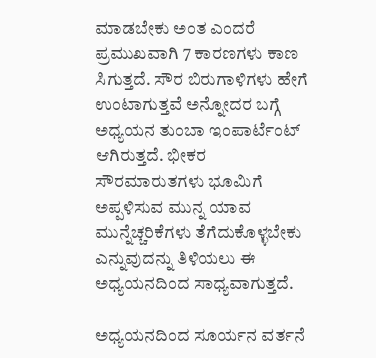ಮಾಡಬೇಕು ಅಂತ ಎಂದರೆ ಪ್ರಮುಖವಾಗಿ 7 ಕಾರಣಗಳು ಕಾಣ ಸಿಗುತ್ತದೆ. ಸೌರ ಬಿರುಗಾಳಿಗಳು ಹೇಗೆ ಉಂಟಾಗುತ್ತವೆ ಅನ್ನೋದರ ಬಗ್ಗೆ ಅಧ್ಯಯನ ತುಂಬಾ ಇಂಪಾರ್ಟೆಂಟ್ ಆಗಿರುತ್ತದೆ. ಭೀಕರ ಸೌರಮಾರುತಗಳು ಭೂಮಿಗೆ ಅಪ್ಪಳಿಸುವ ಮುನ್ನ ಯಾವ ಮುನ್ನೆಚ್ಚರಿಕೆಗಳು ತೆಗೆದುಕೊಳ್ಳಬೇಕು ಎನ್ನುವುದನ್ನು ತಿಳಿಯಲು ಈ ಅಧ್ಯಯನದಿಂದ ಸಾಧ್ಯವಾಗುತ್ತದೆ.

ಅಧ್ಯಯನದಿಂದ ಸೂರ್ಯನ ವರ್ತನೆ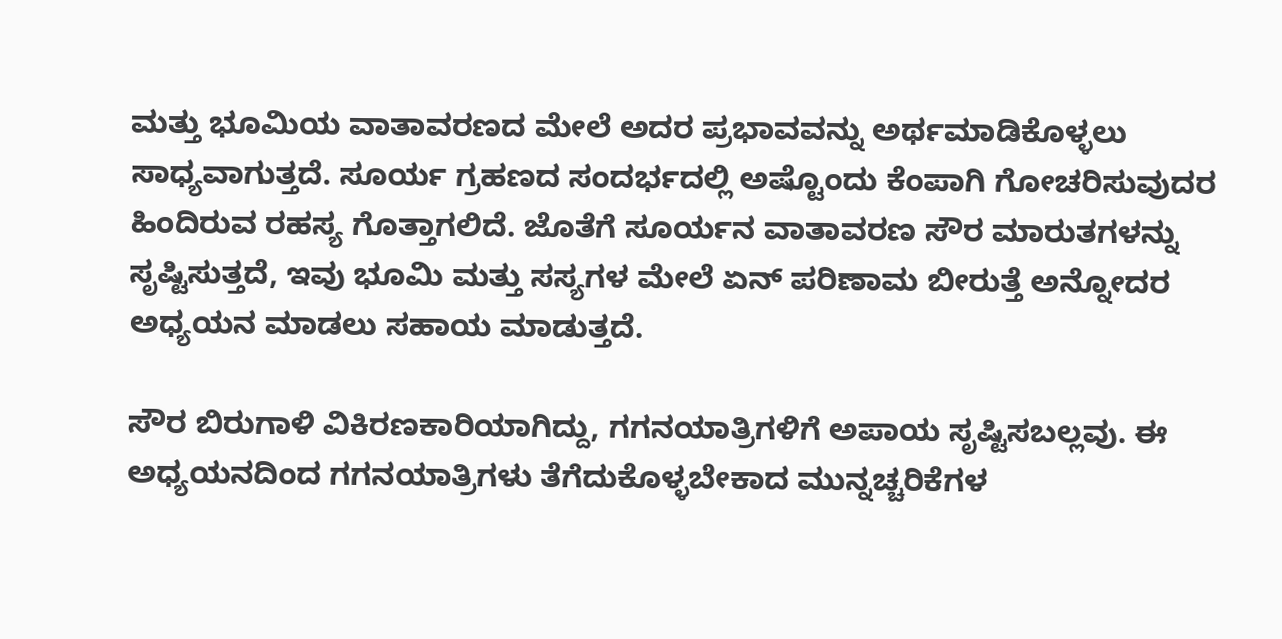ಮತ್ತು ಭೂಮಿಯ ವಾತಾವರಣದ ಮೇಲೆ ಅದರ ಪ್ರಭಾವವನ್ನು ಅರ್ಥಮಾಡಿಕೊಳ್ಳಲು ಸಾಧ್ಯವಾಗುತ್ತದೆ. ಸೂರ್ಯ ಗ್ರಹಣದ ಸಂದರ್ಭದಲ್ಲಿ ಅಷ್ಟೊಂದು ಕೆಂಪಾಗಿ ಗೋಚರಿಸುವುದರ ಹಿಂದಿರುವ ರಹಸ್ಯ ಗೊತ್ತಾಗಲಿದೆ. ಜೊತೆಗೆ ಸೂರ್ಯನ ವಾತಾವರಣ ಸೌರ ಮಾರುತಗಳನ್ನು ಸೃಷ್ಟಿಸುತ್ತದೆ, ಇವು ಭೂಮಿ ಮತ್ತು ಸಸ್ಯಗಳ ಮೇಲೆ ಏನ್‌ ಪರಿಣಾಮ ಬೀರುತ್ತೆ ಅನ್ನೋದರ ಅಧ್ಯಯನ ಮಾಡಲು ಸಹಾಯ ಮಾಡುತ್ತದೆ.

ಸೌರ ಬಿರುಗಾಳಿ ವಿಕಿರಣಕಾರಿಯಾಗಿದ್ದು, ಗಗನಯಾತ್ರಿಗಳಿಗೆ ಅಪಾಯ ಸೃಷ್ಟಿಸಬಲ್ಲವು. ಈ ಅಧ್ಯಯನದಿಂದ ಗಗನಯಾತ್ರಿಗಳು ತೆಗೆದುಕೊಳ್ಳಬೇಕಾದ ಮುನ್ನಚ್ಚರಿಕೆಗಳ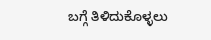ಬಗ್ಗೆ ತಿಳಿದುಕೊಳ್ಳಲು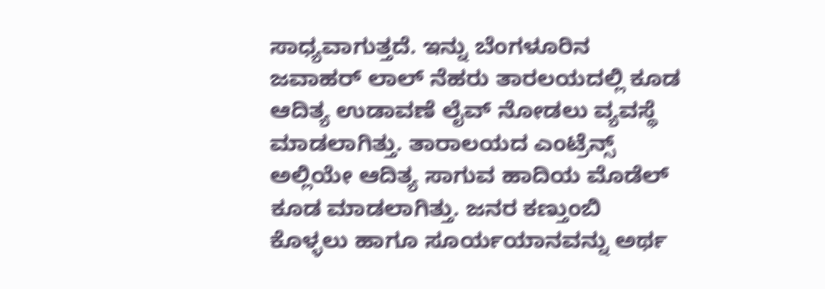ಸಾಧ್ಯವಾಗುತ್ತದೆ. ಇನ್ನು ಬೆಂಗಳೂರಿನ ಜವಾಹರ್ ಲಾಲ್ ನೆಹರು ತಾರಲಯದಲ್ಲಿ ಕೂಡ ಆದಿತ್ಯ ಉಡಾವಣೆ ಲೈವ್ ನೋಡಲು ವ್ಯವಸ್ಥೆ ಮಾಡಲಾಗಿತ್ತು. ತಾರಾಲಯದ ಎಂಟ್ರೆನ್ಸ್ ಅಲ್ಲಿಯೇ ಆದಿತ್ಯ ಸಾಗುವ ಹಾದಿಯ ಮೊಡೆಲ್ ಕೂಡ ಮಾಡಲಾಗಿತ್ತು. ಜನರ ಕಣ್ತುಂಬಿ ಕೊಳ್ಳಲು ಹಾಗೂ ಸೂರ್ಯಯಾನವನ್ನು ಅರ್ಥ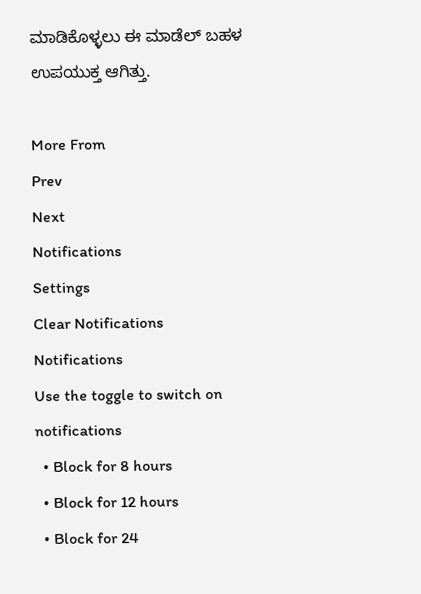ಮಾಡಿಕೊಳ್ಳಲು ಈ ಮಾಡೆಲ್ ಬಹಳ ಉಪಯುಕ್ತ ಆಗಿತ್ತು.

More From
Prev
Next
Notifications
Settings
Clear Notifications
Notifications
Use the toggle to switch on notifications
  • Block for 8 hours
  • Block for 12 hours
  • Block for 24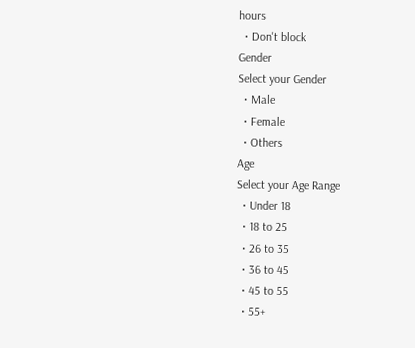hours
  • Don't block
Gender
Select your Gender
  • Male
  • Female
  • Others
Age
Select your Age Range
  • Under 18
  • 18 to 25
  • 26 to 35
  • 36 to 45
  • 45 to 55
  • 55+